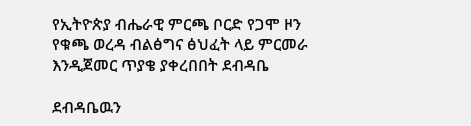የኢትዮጵያ ብሔራዊ ምርጫ ቦርድ የጋሞ ዞን የቁጫ ወረዳ ብልፅግና ፅህፈት ላይ ምርመራ እንዲጀመር ጥያቄ ያቀረበበት ደብዳቤ

ደብዳቤዉን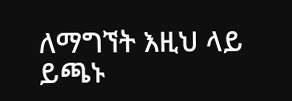ለማግኘት እዚህ ላይ ይጫኑ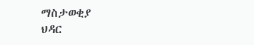ማስታወቂያ
ህዳር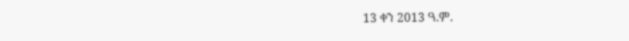13 ቀን 2013 ዓ.ም.